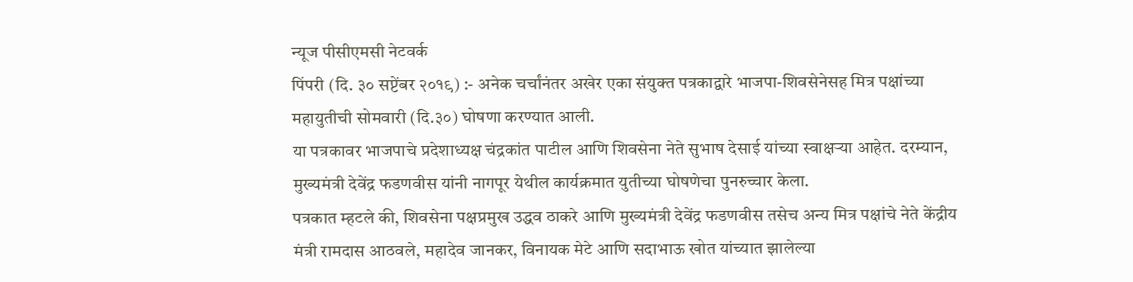न्यूज पीसीएमसी नेटवर्क
पिंपरी (दि. ३० सप्टेंबर २०१९) :- अनेक चर्चांनंतर अखेर एका संयुक्त पत्रकाद्वारे भाजपा-शिवसेनेसह मित्र पक्षांच्या महायुतीची सोमवारी (दि.३०) घोषणा करण्यात आली.
या पत्रकावर भाजपाचे प्रदेशाध्यक्ष चंद्रकांत पाटील आणि शिवसेना नेते सुभाष देसाई यांच्या स्वाक्षऱ्या आहेत. दरम्यान, मुख्यमंत्री देवेंद्र फडणवीस यांनी नागपूर येथील कार्यक्रमात युतीच्या घोषणेचा पुनरुच्चार केला.
पत्रकात म्हटले की, शिवसेना पक्षप्रमुख उद्धव ठाकरे आणि मुख्यमंत्री देवेंद्र फडणवीस तसेच अन्य मित्र पक्षांचे नेते केंद्रीय मंत्री रामदास आठवले, महादेव जानकर, विनायक मेटे आणि सदाभाऊ खोत यांच्यात झालेल्या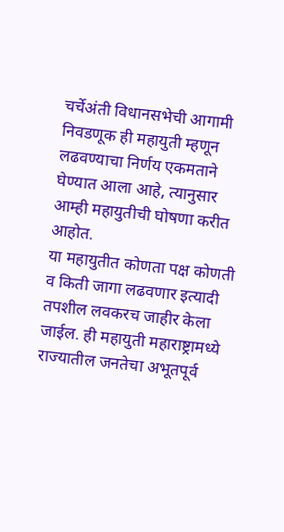चर्चेअंती विधानसभेची आगामी निवडणूक ही महायुती म्हणून लढवण्याचा निर्णय एकमताने घेण्यात आला आहे, त्यानुसार आम्ही महायुतीची घोषणा करीत आहोत.
या महायुतीत कोणता पक्ष कोणती व किती जागा लढवणार इत्यादी तपशील लवकरच जाहीर केला जाईल. ही महायुती महाराष्ट्रामध्ये राज्यातील जनतेचा अभूतपूर्व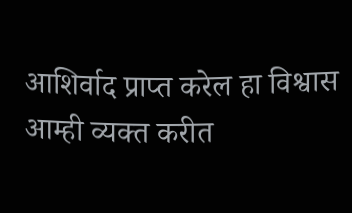आशिर्वाद प्राप्त करेल हा विश्वास आम्ही व्यक्त करीत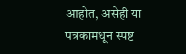आहोत, असेही या पत्रकामधून स्पष्ट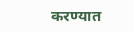करण्यात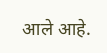आले आहे.